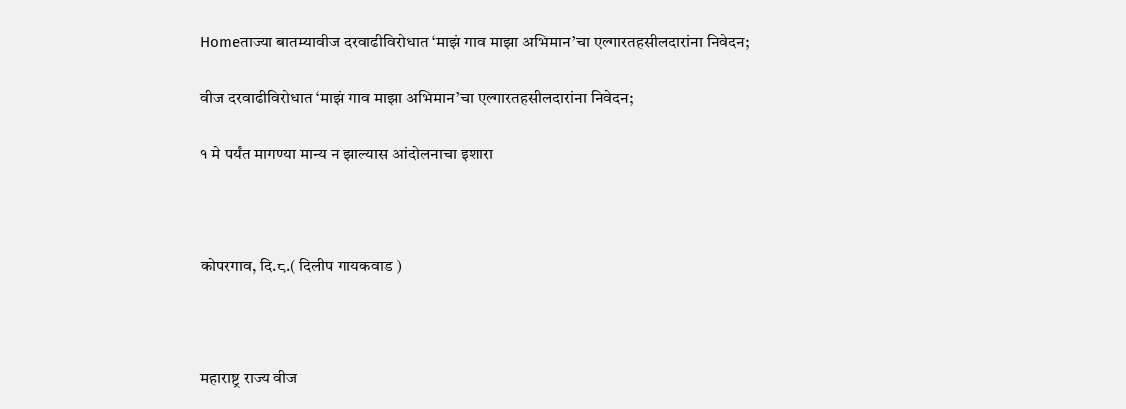Homeताज्या बातम्यावीज दरवाढीविरोधात ‘माझं गाव माझा अभिमान’चा एल्गारतहसीलदारांना निवेदन;

वीज दरवाढीविरोधात ‘माझं गाव माझा अभिमान’चा एल्गारतहसीलदारांना निवेदन;

१ मे पर्यंत मागण्या मान्य न झाल्यास आंदोलनाचा इशारा



कोपरगाव, दि.८.( दिलीप गायकवाड )



महाराष्ट्र राज्य वीज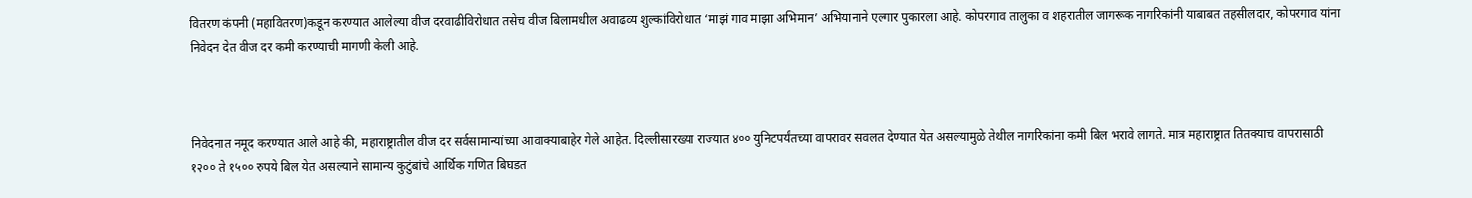वितरण कंपनी (महावितरण)कडून करण्यात आलेल्या वीज दरवाढीविरोधात तसेच वीज बिलामधील अवाढव्य शुल्कांविरोधात ‘माझं गाव माझा अभिमान’ अभियानाने एल्गार पुकारला आहे. कोपरगाव तालुका व शहरातील जागरूक नागरिकांनी याबाबत तहसीलदार, कोपरगाव यांना निवेदन देत वीज दर कमी करण्याची मागणी केली आहे.



निवेदनात नमूद करण्यात आले आहे की, महाराष्ट्रातील वीज दर सर्वसामान्यांच्या आवाक्याबाहेर गेले आहेत. दिल्लीसारख्या राज्यात ४०० युनिटपर्यंतच्या वापरावर सवलत देण्यात येत असल्यामुळे तेथील नागरिकांना कमी बिल भरावे लागते. मात्र महाराष्ट्रात तितक्याच वापरासाठी १२०० ते १५०० रुपये बिल येत असल्याने सामान्य कुटुंबांचे आर्थिक गणित बिघडत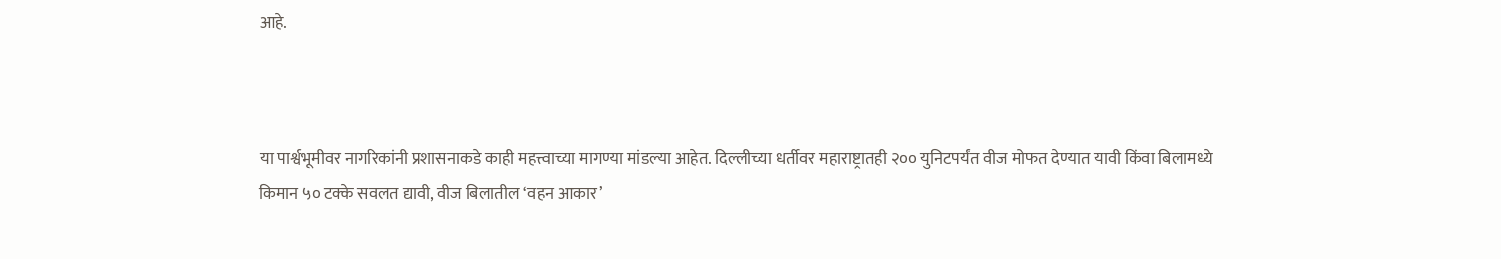आहे.



या पार्श्वभूमीवर नागरिकांनी प्रशासनाकडे काही महत्त्वाच्या मागण्या मांडल्या आहेत. दिल्लीच्या धर्तीवर महाराष्ट्रातही २०० युनिटपर्यंत वीज मोफत देण्यात यावी किंवा बिलामध्ये किमान ५० टक्के सवलत द्यावी, वीज बिलातील ‘वहन आकार’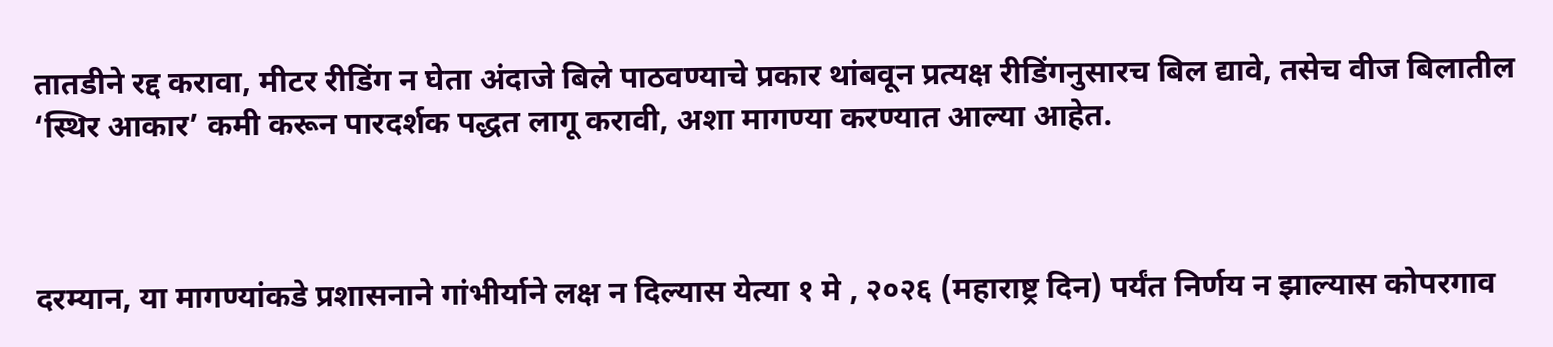तातडीने रद्द करावा, मीटर रीडिंग न घेता अंदाजे बिले पाठवण्याचे प्रकार थांबवून प्रत्यक्ष रीडिंगनुसारच बिल द्यावे, तसेच वीज बिलातील ‘स्थिर आकार’ कमी करून पारदर्शक पद्धत लागू करावी, अशा मागण्या करण्यात आल्या आहेत.



दरम्यान, या मागण्यांकडे प्रशासनाने गांभीर्याने लक्ष न दिल्यास येत्या १ मे , २०२६ (महाराष्ट्र दिन) पर्यंत निर्णय न झाल्यास कोपरगाव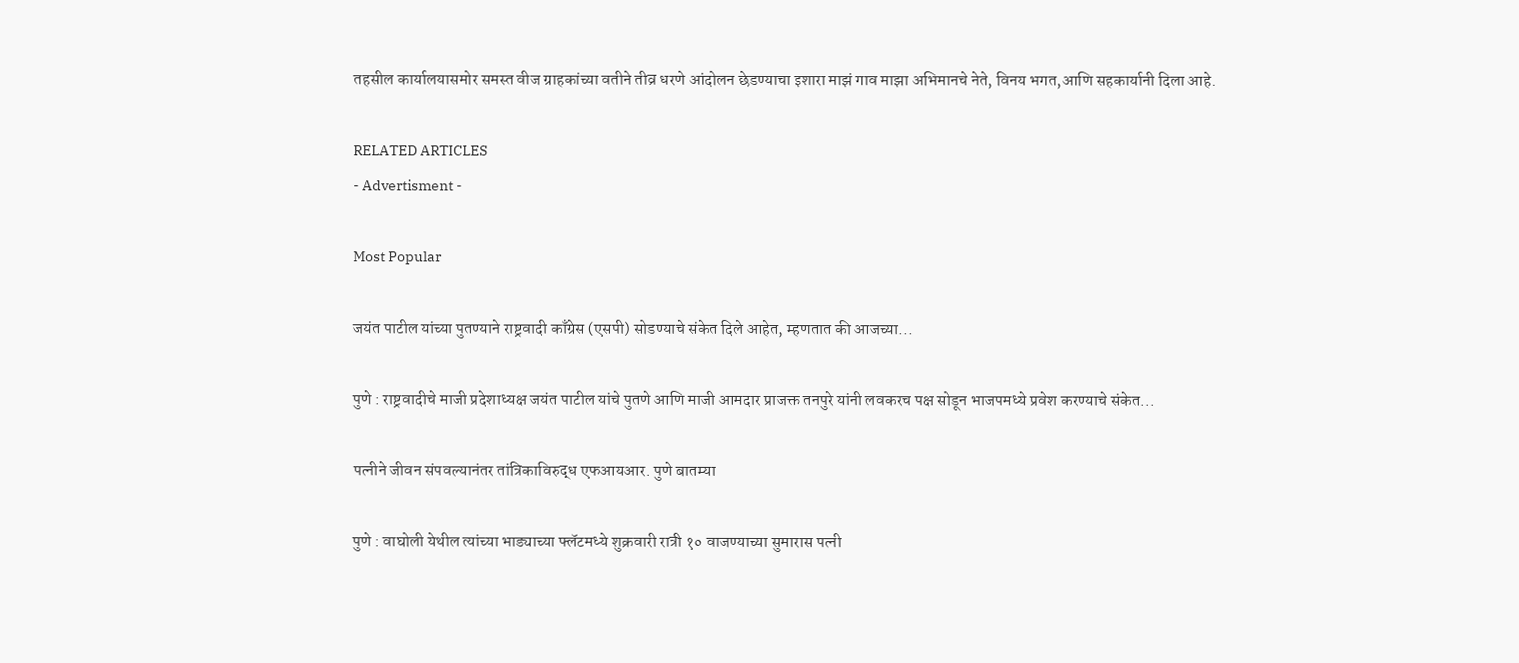तहसील कार्यालयासमोर समस्त वीज ग्राहकांच्या वतीने तीव्र धरणे आंदोलन छेडण्याचा इशारा माझं गाव माझा अभिमानचे नेते, विनय भगत,आणि सहकार्यानी दिला आहे.

RELATED ARTICLES
- Advertisment -

Most Popular

जयंत पाटील यांच्या पुतण्याने राष्ट्रवादी काँग्रेस (एसपी) सोडण्याचे संकेत दिले आहेत, म्हणतात की आजच्या...

पुणे : राष्ट्रवादीचे माजी प्रदेशाध्यक्ष जयंत पाटील यांचे पुतणे आणि माजी आमदार प्राजक्त तनपुरे यांनी लवकरच पक्ष सोडून भाजपमध्ये प्रवेश करण्याचे संकेत...

पत्नीने जीवन संपवल्यानंतर तांत्रिकाविरुद्ध एफआयआर. पुणे बातम्या

पुणे : वाघोली येथील त्यांच्या भाड्याच्या फ्लॅटमध्ये शुक्रवारी रात्री १० वाजण्याच्या सुमारास पत्नी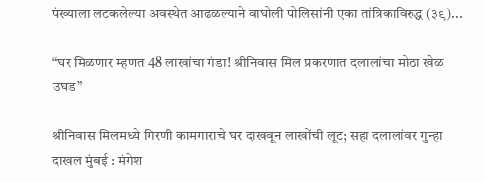पंख्याला लटकलेल्या अवस्थेत आढळल्याने वाघोली पोलिसांनी एका तांत्रिकाविरुद्ध (३९)...

“घर मिळणार म्हणत 48 लाखांचा गंडा! श्रीनिवास मिल प्रकरणात दलालांचा मोठा खेळ उघड”

श्रीनिवास मिलमध्ये गिरणी कामगाराचे घर दाखवून लाखोंची लूट; सहा दलालांवर गुन्हा दाखल मुंबई : मंगेश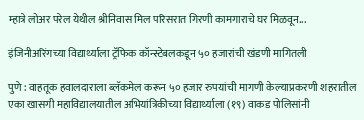म्हात्रे लोअर परेल येथील श्रीनिवास मिल परिसरात गिरणी कामगाराचे घर मिळवून...

इंजिनीअरिंगच्या विद्यार्थ्याला ट्रॅफिक कॉन्स्टेबलकडून ५० हजारांची खंडणी मागितली

पुणे : वाहतूक हवालदाराला ब्लॅकमेल करून ५० हजार रुपयांची मागणी केल्याप्रकरणी शहरातील एका खासगी महाविद्यालयातील अभियांत्रिकीच्या विद्यार्थ्याला (१९) वाकड पोलिसांनी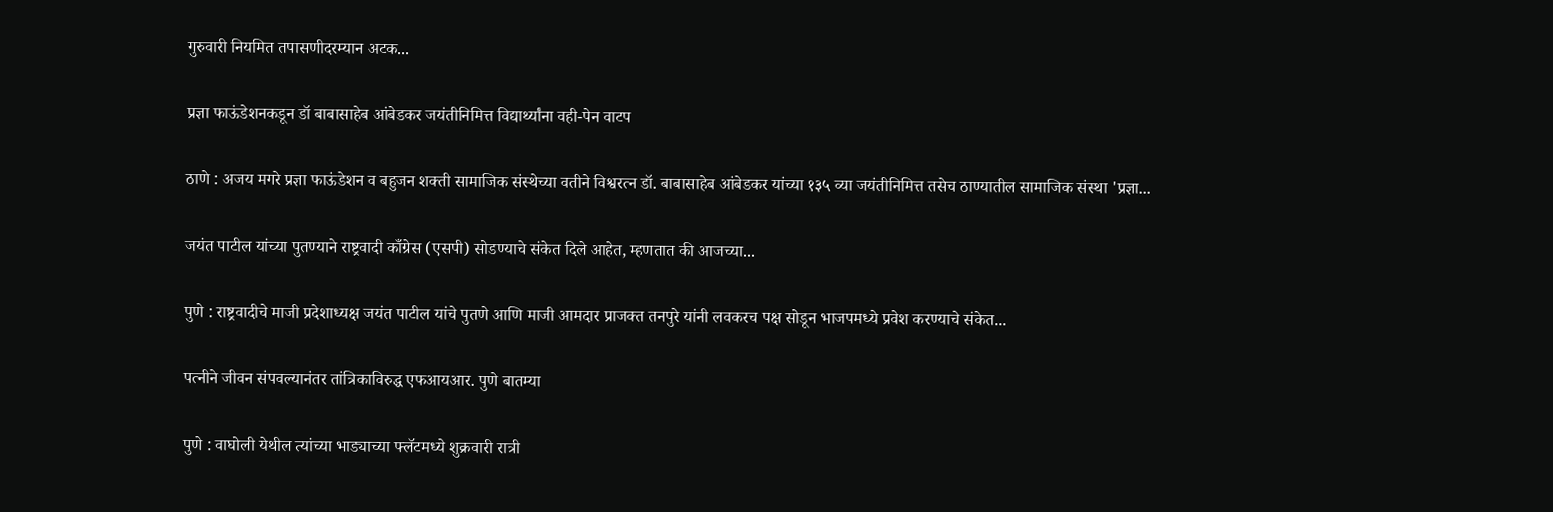गुरुवारी नियमित तपासणीदरम्यान अटक...

प्रज्ञा फाऊंडेशनकडून डॉ बाबासाहेब आंबेडकर जयंतीनिमित्त विद्यार्थ्यांना वही-पेन वाटप

ठाणे : अजय मगरे प्रज्ञा फाऊंडेशन व बहुजन शक्ती सामाजिक संस्थेच्या वतीने विश्वरत्न डॉ. बाबासाहेब आंबेडकर यांच्या १३५ व्या जयंतीनिमित्त तसेच ठाण्यातील सामाजिक संस्था 'प्रज्ञा...

जयंत पाटील यांच्या पुतण्याने राष्ट्रवादी काँग्रेस (एसपी) सोडण्याचे संकेत दिले आहेत, म्हणतात की आजच्या...

पुणे : राष्ट्रवादीचे माजी प्रदेशाध्यक्ष जयंत पाटील यांचे पुतणे आणि माजी आमदार प्राजक्त तनपुरे यांनी लवकरच पक्ष सोडून भाजपमध्ये प्रवेश करण्याचे संकेत...

पत्नीने जीवन संपवल्यानंतर तांत्रिकाविरुद्ध एफआयआर. पुणे बातम्या

पुणे : वाघोली येथील त्यांच्या भाड्याच्या फ्लॅटमध्ये शुक्रवारी रात्री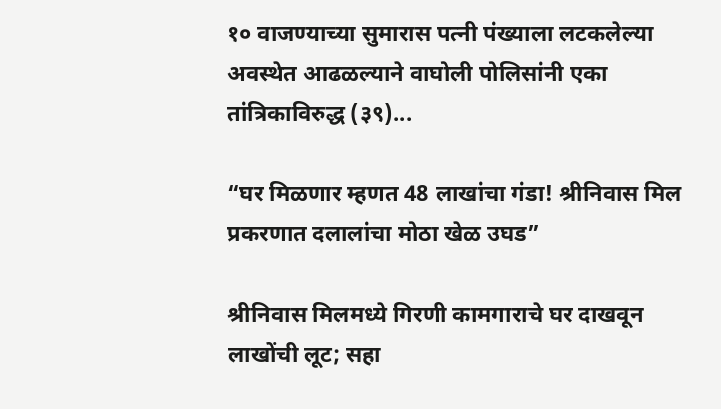१० वाजण्याच्या सुमारास पत्नी पंख्याला लटकलेल्या अवस्थेत आढळल्याने वाघोली पोलिसांनी एका तांत्रिकाविरुद्ध (३९)...

“घर मिळणार म्हणत 48 लाखांचा गंडा! श्रीनिवास मिल प्रकरणात दलालांचा मोठा खेळ उघड”

श्रीनिवास मिलमध्ये गिरणी कामगाराचे घर दाखवून लाखोंची लूट; सहा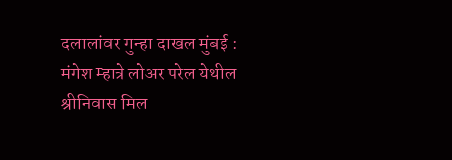दलालांवर गुन्हा दाखल मुंबई : मंगेश म्हात्रे लोअर परेल येथील श्रीनिवास मिल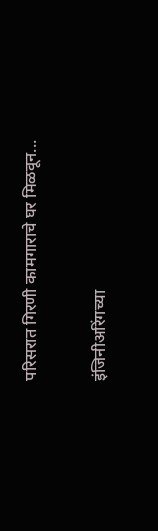परिसरात गिरणी कामगाराचे घर मिळवून...

इंजिनीअरिंगच्या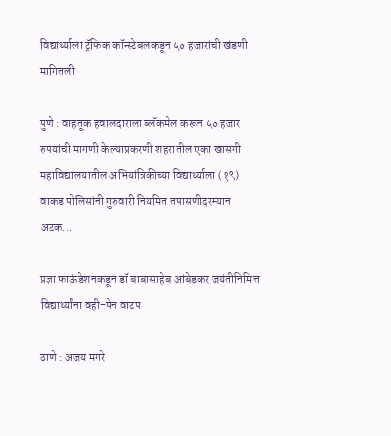विद्यार्थ्याला ट्रॅफिक कॉन्स्टेबलकडून ५० हजारांची खंडणी मागितली

पुणे : वाहतूक हवालदाराला ब्लॅकमेल करून ५० हजार रुपयांची मागणी केल्याप्रकरणी शहरातील एका खासगी महाविद्यालयातील अभियांत्रिकीच्या विद्यार्थ्याला (१९) वाकड पोलिसांनी गुरुवारी नियमित तपासणीदरम्यान अटक...

प्रज्ञा फाऊंडेशनकडून डॉ बाबासाहेब आंबेडकर जयंतीनिमित्त विद्यार्थ्यांना वही-पेन वाटप

ठाणे : अजय मगरे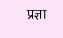प्रज्ञा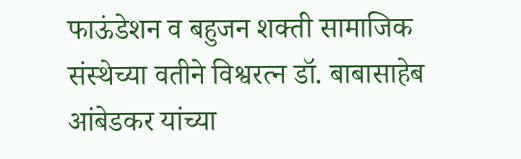फाऊंडेशन व बहुजन शक्ती सामाजिक संस्थेच्या वतीने विश्वरत्न डॉ. बाबासाहेब आंबेडकर यांच्या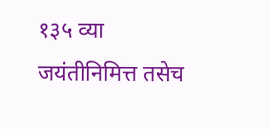१३५ व्या जयंतीनिमित्त तसेच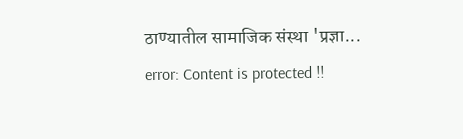ठाण्यातील सामाजिक संस्था 'प्रज्ञा...
error: Content is protected !!